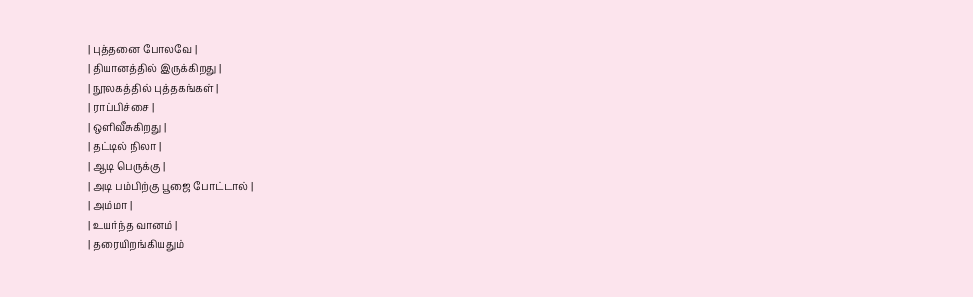| புத்தனை போலவே |
| தியானத்தில் இருக்கிறது |
| நூலகத்தில் புத்தகங்கள் |
| ராப்பிச்சை |
| ஒளிவீசுகிறது |
| தட்டில் நிலா |
| ஆடி பெருக்கு |
| அடி பம்பிற்கு பூஜை போட்டால் |
| அம்மா |
| உயர்ந்த வானம் |
| தரையிறங்கியதும்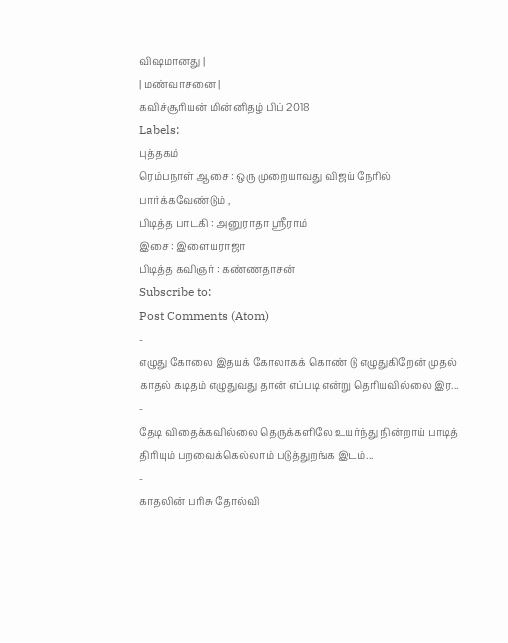விஷமானது |
| மண்வாசனை |
கவிச்சூரியன் மின்னிதழ் பிப் 2018
Labels:
புத்தகம்
ரெம்பநாள் ஆசை : ஒரு முறையாவது விஜய் நேரில் பார்க்கவேண்டும் ,
பிடித்த பாடகி : அனுராதா ஸ்ரீராம்
இசை : இளையராஜா
பிடித்த கவிஞர் : கண்ணதாசன்
Subscribe to:
Post Comments (Atom)
-
எழுது கோலை இதயக் கோலாகக் கொண் டு எழுதுகிறேன் முதல் காதல் கடிதம் எழுதுவது தான் எப்படி என்று தெரியவில்லை இர...
-
தேடி விதைக்கவில்லை தெருக்களிலே உயர்ந்து நின்றாய் பாடித் திரியும் பறவைக்கெல்லாம் படுத்துறங்க இடம்...
-
காதலின் பரிசு தோல்வி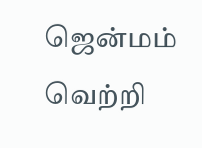ஜென்மம் வெற்றி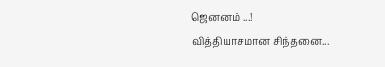ஜெனனம் ...!
வித்தியாசமான சிந்தனை...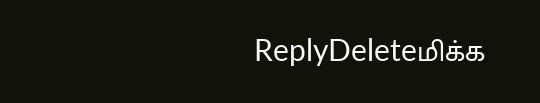ReplyDeleteமிக்க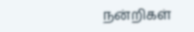நன்றிகள்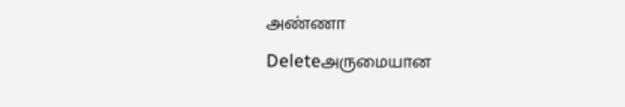அண்ணா
Deleteஅருமையான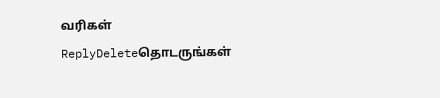வரிகள்
ReplyDeleteதொடருங்கள்